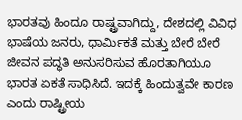ಭಾರತವು ಹಿಂದೂ ರಾಷ್ಟ್ರವಾಗಿದ್ದು, ದೇಶದಲ್ಲಿ ವಿವಿಧ ಭಾಷೆಯ ಜನರು, ಧಾರ್ಮಿಕತೆ ಮತ್ತು ಬೇರೆ ಬೇರೆ ಜೀವನ ಪದ್ಧತಿ ಅನುಸರಿಸುವ ಹೊರತಾಗಿಯೂ ಭಾರತ ಏಕತೆ ಸಾಧಿಸಿದೆ. ಇದಕ್ಕೆ ಹಿಂದುತ್ವವೇ ಕಾರಣ ಎಂದು ರಾಷ್ಟ್ರೀಯ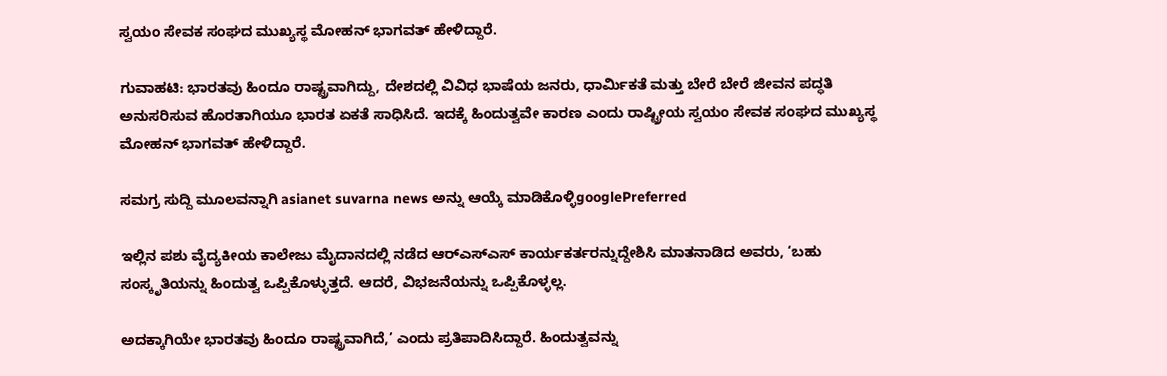ಸ್ವಯಂ ಸೇವಕ ಸಂಘದ ಮುಖ್ಯಸ್ಥ ಮೋಹನ್ ಭಾಗವತ್ ಹೇಳಿದ್ದಾರೆ.

ಗುವಾಹಟಿ: ಭಾರತವು ಹಿಂದೂ ರಾಷ್ಟ್ರವಾಗಿದ್ದು, ದೇಶದಲ್ಲಿ ವಿವಿಧ ಭಾಷೆಯ ಜನರು, ಧಾರ್ಮಿಕತೆ ಮತ್ತು ಬೇರೆ ಬೇರೆ ಜೀವನ ಪದ್ಧತಿ ಅನುಸರಿಸುವ ಹೊರತಾಗಿಯೂ ಭಾರತ ಏಕತೆ ಸಾಧಿಸಿದೆ. ಇದಕ್ಕೆ ಹಿಂದುತ್ವವೇ ಕಾರಣ ಎಂದು ರಾಷ್ಟ್ರೀಯ ಸ್ವಯಂ ಸೇವಕ ಸಂಘದ ಮುಖ್ಯಸ್ಥ ಮೋಹನ್ ಭಾಗವತ್ ಹೇಳಿದ್ದಾರೆ.

ಸಮಗ್ರ ಸುದ್ದಿ ಮೂಲವನ್ನಾಗಿ asianet suvarna news ಅನ್ನು ಆಯ್ಕೆ ಮಾಡಿಕೊಳ್ಳಿgooglePreferred

ಇಲ್ಲಿನ ಪಶು ವೈದ್ಯಕೀಯ ಕಾಲೇಜು ಮೈದಾನದಲ್ಲಿ ನಡೆದ ಆರ್‌ಎಸ್‌ಎಸ್ ಕಾರ್ಯಕರ್ತರನ್ನುದ್ದೇಶಿಸಿ ಮಾತನಾಡಿದ ಅವರು, ‘ಬಹು ಸಂಸ್ಕೃತಿಯನ್ನು ಹಿಂದುತ್ವ ಒಪ್ಪಿಕೊಳ್ಳುತ್ತದೆ. ಆದರೆ, ವಿಭಜನೆಯನ್ನು ಒಪ್ಪಿಕೊಳ್ಳಲ್ಲ.

ಅದಕ್ಕಾಗಿಯೇ ಭಾರತವು ಹಿಂದೂ ರಾಷ್ಟ್ರವಾಗಿದೆ,’ ಎಂದು ಪ್ರತಿಪಾದಿಸಿದ್ದಾರೆ. ಹಿಂದುತ್ವವನ್ನು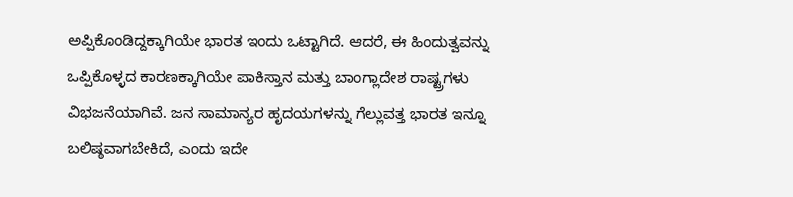ಅಪ್ಪಿಕೊಂಡಿದ್ದಕ್ಕಾಗಿಯೇ ಭಾರತ ಇಂದು ಒಟ್ಟಾಗಿದೆ. ಆದರೆ, ಈ ಹಿಂದುತ್ವವನ್ನು ಒಪ್ಪಿಕೊಳ್ಳದ ಕಾರಣಕ್ಕಾಗಿಯೇ ಪಾಕಿಸ್ತಾನ ಮತ್ತು ಬಾಂಗ್ಲಾದೇಶ ರಾಷ್ಟ್ರಗಳು ವಿಭಜನೆಯಾಗಿವೆ. ಜನ ಸಾಮಾನ್ಯರ ಹೃದಯಗಳನ್ನು ಗೆಲ್ಲುವತ್ತ ಭಾರತ ಇನ್ನೂ ಬಲಿಷ್ಠವಾಗಬೇಕಿದೆ, ಎಂದು ಇದೇ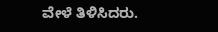ವೇಳೆ ತಿಳಿಸಿದರು.